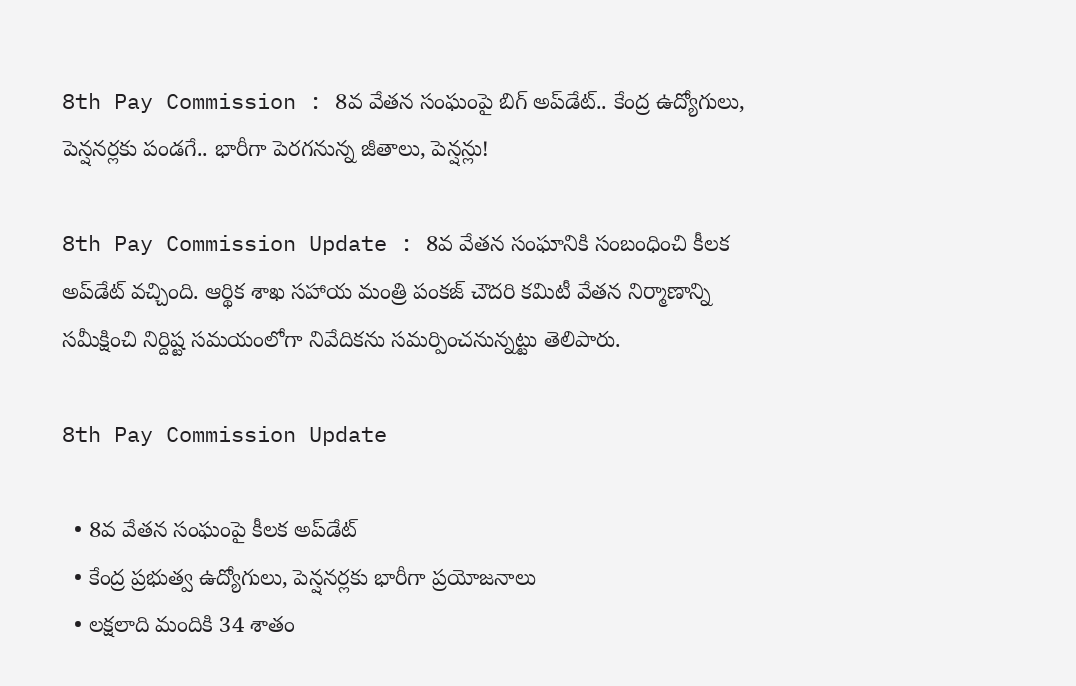8th Pay Commission : 8వ వేతన సంఘంపై బిగ్ అప్‌డేట్.. కేంద్ర ఉద్యోగులు, పెన్షనర్లకు పండగే.. భారీగా పెరగనున్న జీతాలు, పెన్షన్లు!

8th Pay Commission Update : 8వ వేతన సంఘానికి సంబంధించి కీలక అప్‌డేట్ వచ్చింది. ఆర్థిక శాఖ సహాయ మంత్రి పంకజ్ చౌదరి కమిటీ వేతన నిర్మాణాన్ని సమీక్షించి నిర్దిష్ట సమయంలోగా నివేదికను సమర్పించనున్నట్టు తెలిపారు.

8th Pay Commission Update

  • 8వ వేతన సంఘంపై కీలక అప్‌డేట్
  • కేంద్ర ప్రభుత్వ ఉద్యోగులు, పెన్షనర్లకు భారీగా ప్రయోజనాలు
  • లక్షలాది మందికి 34 శాతం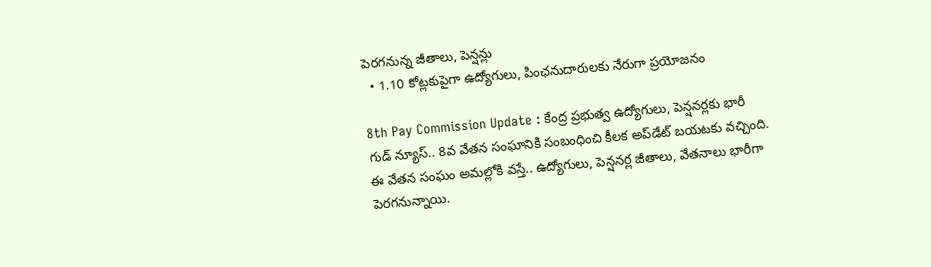పెరగనున్న జీతాలు, పెన్షన్లు
  • 1.10 కోట్లకుపైగా ఉద్యోగులు, పింఛనుదారులకు నేరుగా ప్రయోజనం

8th Pay Commission Update : కేంద్ర ప్రభుత్వ ఉద్యోగులు, పెన్షనర్లకు భారీ గుడ్ న్యూస్.. 8వ వేతన సంఘానికి సంబంధించి కీలక అప్‌డేట్ బయటకు వచ్చింది. ఈ వేతన సంఘం అమల్లోకి వస్తే.. ఉద్యోగులు, పెన్షనర్ల జీతాలు, వేతనాలు భారీగా పెరగనున్నాయి.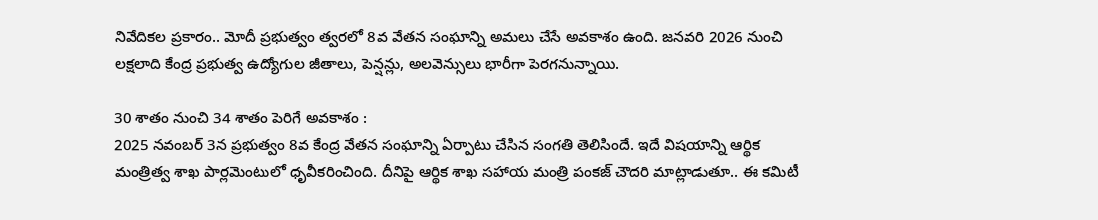నివేదికల ప్రకారం.. మోదీ ప్రభుత్వం త్వరలో 8వ వేతన సంఘాన్ని అమలు చేసే అవకాశం ఉంది. జనవరి 2026 నుంచి లక్షలాది కేంద్ర ప్రభుత్వ ఉద్యోగుల జీతాలు, పెన్షన్లు, అలవెన్సులు భారీగా పెరగనున్నాయి.

30 శాతం నుంచి 34 శాతం పెరిగే అవకాశం :
2025 నవంబర్ 3న ప్రభుత్వం 8వ కేంద్ర వేతన సంఘాన్ని ఏర్పాటు చేసిన సంగతి తెలిసిందే. ఇదే విషయాన్ని ఆర్థిక మంత్రిత్వ శాఖ పార్లమెంటులో ధృవీకరించింది. దీనిపై ఆర్థిక శాఖ సహాయ మంత్రి పంకజ్ చౌదరి మాట్లాడుతూ.. ఈ కమిటీ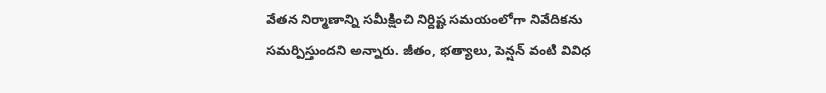వేతన నిర్మాణాన్ని సమీక్షించి నిర్దిష్ట సమయంలోగా నివేదికను సమర్పిస్తుందని అన్నారు. జీతం, భత్యాలు, పెన్షన్ వంటి వివిధ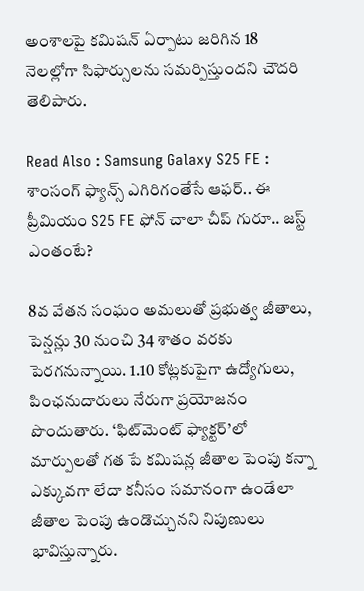అంశాలపై కమిషన్ ఏర్పాటు జరిగిన 18 నెలల్లోగా సిఫార్సులను సమర్పిస్తుందని చౌదరి తెలిపారు.

Read Also : Samsung Galaxy S25 FE : శాంసంగ్ ఫ్యాన్స్ ఎగిరిగంతేసే ఆఫర్.. ఈ ప్రీమియం S25 FE ఫోన్ చాలా చీప్ గురూ.. జస్ట్ ఎంతంటే?

8వ వేతన సంఘం అమలుతో ప్రభుత్వ జీతాలు, పెన్షన్లు 30 నుంచి 34 శాతం వరకు పెరగనున్నాయి. 1.10 కోట్లకుపైగా ఉద్యోగులు, పింఛనుదారులు నేరుగా ప్రయోజనం పొందుతారు. ‘ఫిట్‌మెంట్ ఫ్యాక్టర్’లో మార్పులతో గత పే కమిషన్ల జీతాల పెంపు కన్నా ఎక్కువగా లేదా కనీసం సమానంగా ఉండేలా జీతాల పెంపు ఉండొచ్చునని నిపుణులు భావిస్తున్నారు.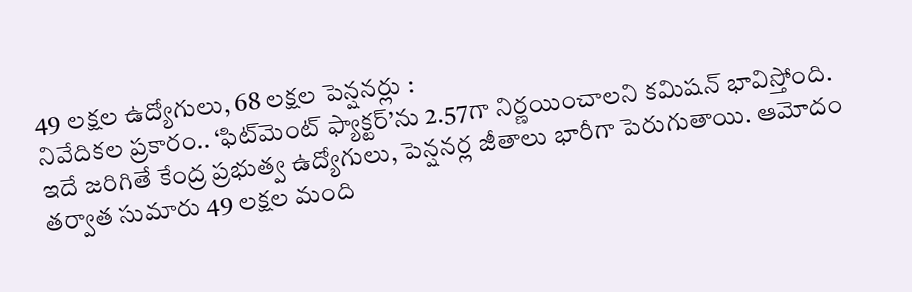49 లక్షల ఉద్యోగులు, 68 లక్షల పెన్షనర్లు :
నివేదికల ప్రకారం.. ‘ఫిట్‌మెంట్ ఫ్యాక్టర్’ను 2.57గా నిర్ణయించాలని కమిషన్ భావిస్తోంది. ఇదే జరిగితే కేంద్ర ప్రభుత్వ ఉద్యోగులు, పెన్షనర్ల జీతాలు భారీగా పెరుగుతాయి. ఆమోదం తర్వాత సుమారు 49 లక్షల మంది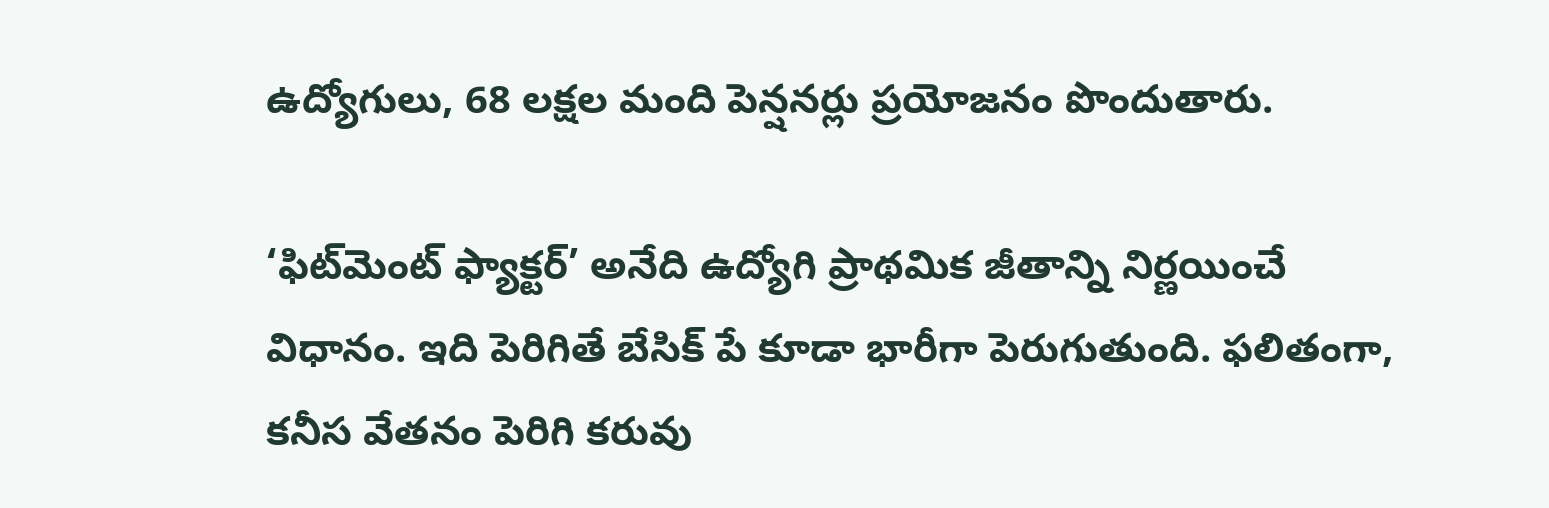ఉద్యోగులు, 68 లక్షల మంది పెన్షనర్లు ప్రయోజనం పొందుతారు.

‘ఫిట్‌మెంట్ ఫ్యాక్టర్’ అనేది ఉద్యోగి ప్రాథమిక జీతాన్ని నిర్ణయించే విధానం. ఇది పెరిగితే బేసిక్ పే కూడా భారీగా పెరుగుతుంది. ఫలితంగా, కనీస వేతనం పెరిగి కరువు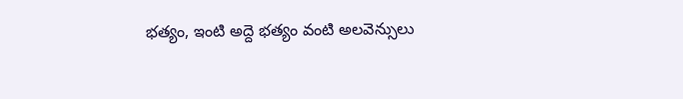భత్యం, ఇంటి అద్దె భత్యం వంటి అలవెన్సులు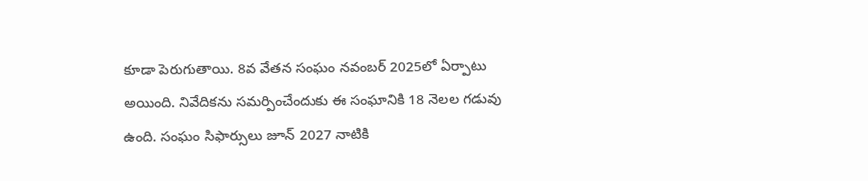కూడా పెరుగుతాయి. 8వ వేతన సంఘం నవంబర్ 2025లో ఏర్పాటు అయింది. నివేదికను సమర్పించేందుకు ఈ సంఘానికి 18 నెలల గడువు ఉంది. సంఘం సిఫార్సులు జూన్ 2027 నాటికి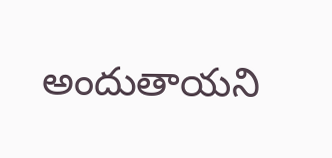అందుతాయని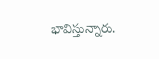భావిస్తున్నారు.